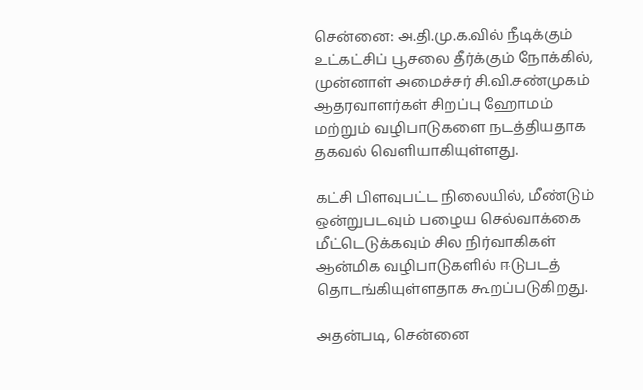சென்னை: அ.தி.மு.க.வில் நீடிக்கும் உட்கட்சிப் பூசலை தீர்க்கும் நோக்கில், முன்னாள் அமைச்சர் சி.வி.சண்முகம் ஆதரவாளர்கள் சிறப்பு ஹோமம் மற்றும் வழிபாடுகளை நடத்தியதாக தகவல் வெளியாகியுள்ளது.

கட்சி பிளவுபட்ட நிலையில், மீண்டும் ஒன்றுபடவும் பழைய செல்வாக்கை மீட்டெடுக்கவும் சில நிர்வாகிகள் ஆன்மிக வழிபாடுகளில் ஈடுபடத் தொடங்கியுள்ளதாக கூறப்படுகிறது.

அதன்படி, சென்னை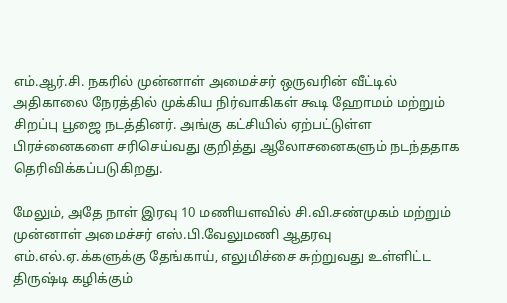எம்.ஆர்.சி. நகரில் முன்னாள் அமைச்சர் ஒருவரின் வீட்டில் அதிகாலை நேரத்தில் முக்கிய நிர்வாகிகள் கூடி ஹோமம் மற்றும் சிறப்பு பூஜை நடத்தினர். அங்கு கட்சியில் ஏற்பட்டுள்ள பிரச்னைகளை சரிசெய்வது குறித்து ஆலோசனைகளும் நடந்ததாக தெரிவிக்கப்படுகிறது.

மேலும், அதே நாள் இரவு 10 மணியளவில் சி.வி.சண்முகம் மற்றும் முன்னாள் அமைச்சர் எஸ்.பி.வேலுமணி ஆதரவு எம்.எல்.ஏ.க்களுக்கு தேங்காய், எலுமிச்சை சுற்றுவது உள்ளிட்ட திருஷ்டி கழிக்கும்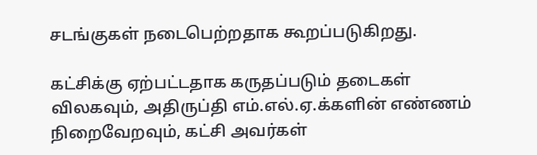சடங்குகள் நடைபெற்றதாக கூறப்படுகிறது.

கட்சிக்கு ஏற்பட்டதாக கருதப்படும் தடைகள் விலகவும், அதிருப்தி எம்.எல்.ஏ.க்களின் எண்ணம் நிறைவேறவும், கட்சி அவர்கள்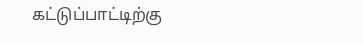கட்டுப்பாட்டிற்கு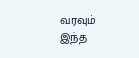வரவும் இந்த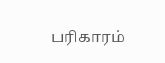பரிகாரம்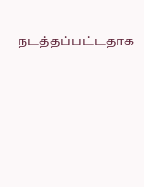நடத்தப்பட்டதாக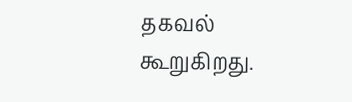தகவல் கூறுகிறது.